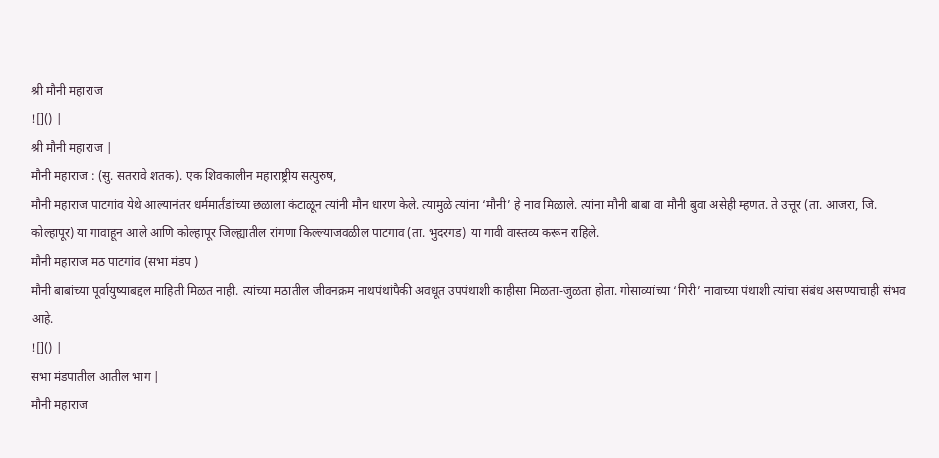श्री मौनी महाराज
![]() |
श्री मौनी महाराज |
मौनी महाराज : (सु. सतरावे शतक). एक शिवकालीन महाराष्ट्रीय सत्पुरुष,
मौनी महाराज पाटगांव येथे आल्यानंतर धर्ममार्तंडांच्या छळाला कंटाळून त्यांनी मौन धारण केले. त्यामुळे त्यांना ‘मौनी’ हे नाव मिळाले. त्यांना मौनी बाबा वा मौनी बुवा असेही म्हणत. ते उत्तूर (ता. आजरा, जि. कोल्हापूर) या गावाहून आले आणि कोल्हापूर जिल्ह्यातील रांगणा किल्ल्याजवळील पाटगाव (ता. भुदरगड) या गावी वास्तव्य करून राहिले.
मौनी महाराज मठ पाटगांव (सभा मंडप )
मौनी बाबांच्या पूर्वायुष्याबद्दल माहिती मिळत नाही. त्यांच्या मठातील जीवनक्रम नाथपंथांपैकी अवधूत उपपंथाशी काहीसा मिळता-जुळता होता. गोसाव्यांच्या ‘गिरी’ नावाच्या पंथाशी त्यांचा संबंध असण्याचाही संभव आहे.
![]() |
सभा मंडपातील आतील भाग |
मौनी महाराज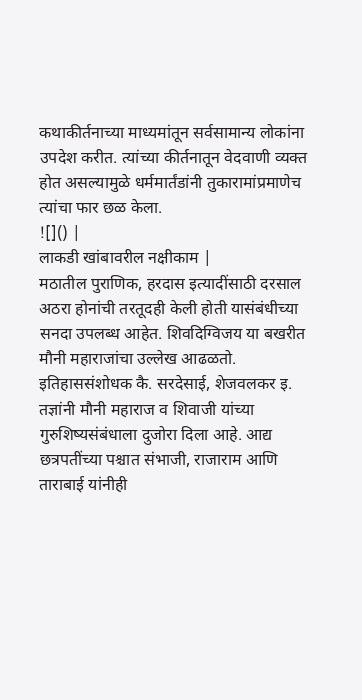कथाकीर्तनाच्या माध्यमांतून सर्वसामान्य लोकांना उपदेश करीत. त्यांच्या कीर्तनातून वेदवाणी व्यक्त होत असल्यामुळे धर्ममार्तंडांनी तुकारामांप्रमाणेच त्यांचा फार छळ केला.
![]() |
लाकडी खांबावरील नक्षीकाम |
मठातील पुराणिक, हरदास इत्यादींसाठी दरसाल अठरा होनांची तरतूदही केली होती यासंबंधीच्या सनदा उपलब्ध आहेत. शिवदिग्विजय या बखरीत मौनी महाराजांचा उल्लेख आढळतो. इतिहाससंशोधक कै. सरदेसाई, शेजवलकर इ. तज्ञांनी मौनी महाराज व शिवाजी यांच्या गुरुशिष्यसंबंधाला दुजोरा दिला आहे. आद्य छत्रपतींच्या पश्चात संभाजी, राजाराम आणि ताराबाई यांनीही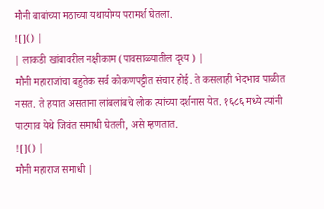मौनी बाबांच्या मठाच्या यथायोग्य परामर्श घेतला.
![]() |
| लाकडी खांबावरील नक्षीकाम (पावसाळ्यातील दृश्य ) |
मौनी महाराजांचा बहुतेक सर्व कोकणपट्टीत संचार होई. ते कसलाही भेदभाव पाळीत नसत. ते हयात असताना लांबलांबचे लोक त्यांच्या दर्शनास येत. १६८६ मध्ये त्यांनी पाटगाव येथे जिवंत समाधी घेतली, असे म्हणतात.
![]() |
मौनी महाराज समाधी |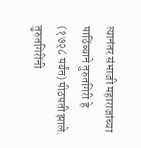त्यानंतर संभाजी महाराजांच्या पाठिंब्याने तुरुतगिरी हे (१७२८ पर्यंत) पीठपती झाले. तुरुतगिरींनी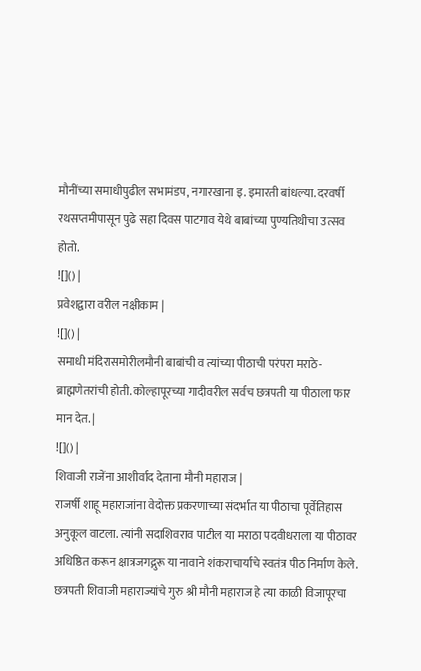मौनींच्या समाधीपुढील सभामंडप, नगारखाना इ. इमारती बांधल्या. दरवर्षी रथसप्तमीपासून पुढे सहा दिवस पाटगाव येथे बाबांच्या पुण्यतिथीचा उत्सव होतो.
![]() |
प्रवेशद्वारा वरील नक्षीकाम |
![]() |
समाधी मंदिरासमोरीलमौनी बाबांची व त्यांच्या पीठाची परंपरा मराठे-ब्राह्मणेतरांची होती. कोल्हापूरच्या गादीवरील सर्वच छत्रपती या पीठाला फार मान देत. |
![]() |
शिवाजी राजेंना आशीर्वाद देताना मौनी महाराज |
राजर्षी शाहू महाराजांना वेदोक्त प्रकरणाच्या संदर्भात या पीठाचा पूर्वेतिहास अनुकूल वाटला. त्यांनी सदाशिवराव पाटील या मराठा पदवीधराला या पीठावर अधिष्ठित करून क्षात्रजगद्गुरू या नावाने शंकराचार्यांचे स्वतंत्र पीठ निर्माण केले.
छत्रपती शिवाजी महाराज्यांचे गुरु श्री मौनी महाराज हे त्या काळी विजापूरचा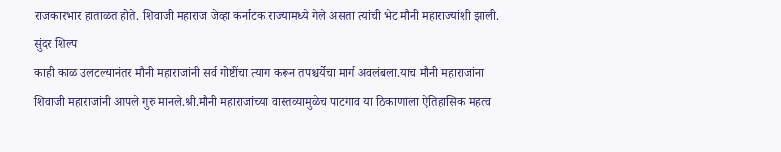राजकारभार हाताळत होते. शिवाजी महाराज जेव्हा कर्नाटक राज्यामध्ये गेले असता त्यांची भेट मौनी महाराज्यांशी झाली.
सुंदर शिल्प
काही काळ उलटल्यानंतर मौनी महाराजांनी सर्व गोष्टींचा त्याग करून तपश्चर्येचा मार्ग अवलंबला.याच मौनी महाराजांना शिवाजी महाराजांनी आपले गुरु मानले.श्री.मौनी महाराजांच्या वास्तव्यामुळेच पाटगाव या ठिकाणाला ऐतिहासिक महत्व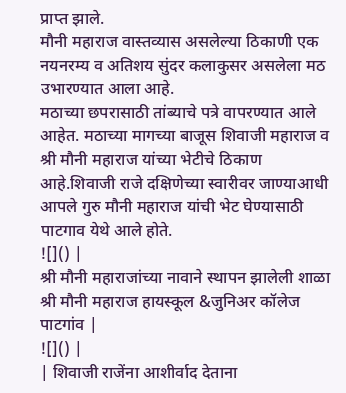प्राप्त झाले.
मौनी महाराज वास्तव्यास असलेल्या ठिकाणी एक नयनरम्य व अतिशय सुंदर कलाकुसर असलेला मठ उभारण्यात आला आहे.
मठाच्या छपरासाठी तांब्याचे पत्रे वापरण्यात आले आहेत. मठाच्या मागच्या बाजूस शिवाजी महाराज व श्री मौनी महाराज यांच्या भेटीचे ठिकाण आहे.शिवाजी राजे दक्षिणेच्या स्वारीवर जाण्याआधी आपले गुरु मौनी महाराज यांची भेट घेण्यासाठी पाटगाव येथे आले होते.
![]() |
श्री मौनी महाराजांच्या नावाने स्थापन झालेली शाळा श्री मौनी महाराज हायस्कूल &जुनिअर कॉलेज पाटगांव |
![]() |
| शिवाजी राजेंना आशीर्वाद देताना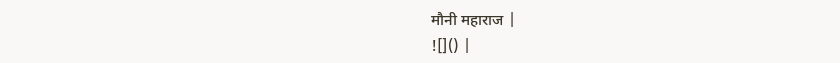मौनी महाराज |
![]() |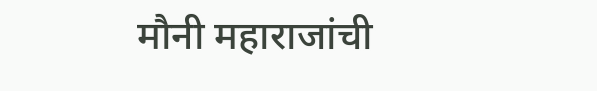मौनी महाराजांची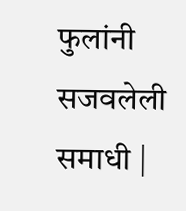फुलांनी सजवलेली समाधी |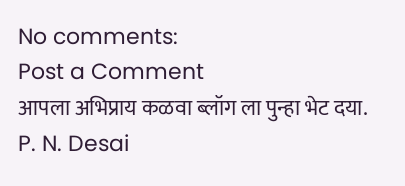No comments:
Post a Comment
आपला अभिप्राय कळवा ब्लॉग ला पुन्हा भेट दया.
P. N. Desai